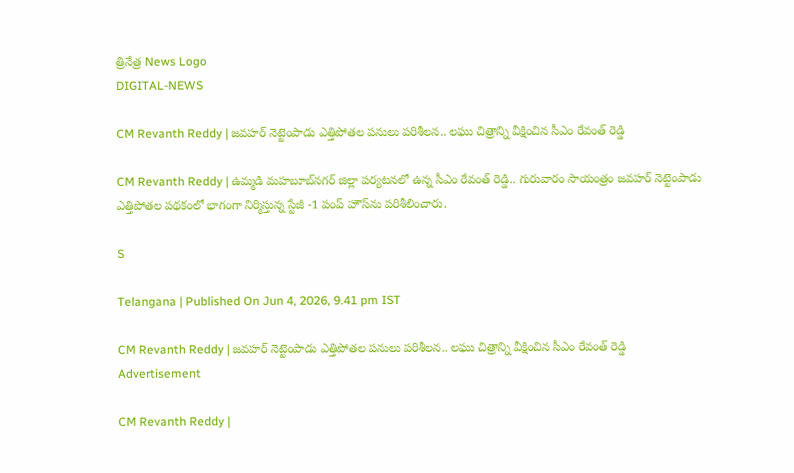త్రినేత్ర News Logo
DIGITAL-NEWS

CM Revanth Reddy | జ‌వ‌హ‌ర్ నెట్టెంపాడు ఎత్తిపోత‌ల ప‌నులు ప‌రిశీల‌న‌.. ల‌ఘు చిత్రాన్ని వీక్షించిన సీఎం రేవంత్ రెడ్డి

CM Revanth Reddy | ఉమ్మ‌డి మ‌హబూబ్‌న‌గ‌ర్ జిల్లా ప‌ర్య‌ట‌న‌లో ఉన్న సీఎం రేవంత్ రెడ్డి.. గురువారం సాయంత్రం జవహర్ నెట్టెంపాడు ఎత్తిపోతల పథకంలో భాగంగా నిర్మిస్తున్న స్టేజీ -1 పంప్‌ హౌస్‌ను పరిశీలించారు.

S

Telangana | Published On Jun 4, 2026, 9.41 pm IST

CM Revanth Reddy | జ‌వ‌హ‌ర్ నెట్టెంపాడు ఎత్తిపోత‌ల ప‌నులు ప‌రిశీల‌న‌.. ల‌ఘు చిత్రాన్ని వీక్షించిన సీఎం రేవంత్ రెడ్డి
Advertisement

CM Revanth Reddy |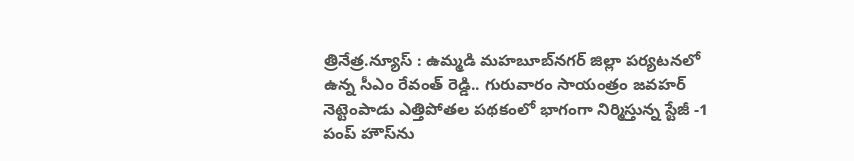త్రినేత్ర‌.న్యూస్ : ఉమ్మ‌డి మ‌హబూబ్‌న‌గ‌ర్ జిల్లా ప‌ర్య‌ట‌న‌లో ఉన్న సీఎం రేవంత్ రెడ్డి.. గురువారం సాయంత్రం జవహర్ నెట్టెంపాడు ఎత్తిపోతల పథకంలో భాగంగా నిర్మిస్తున్న స్టేజీ -1 పంప్‌ హౌస్‌ను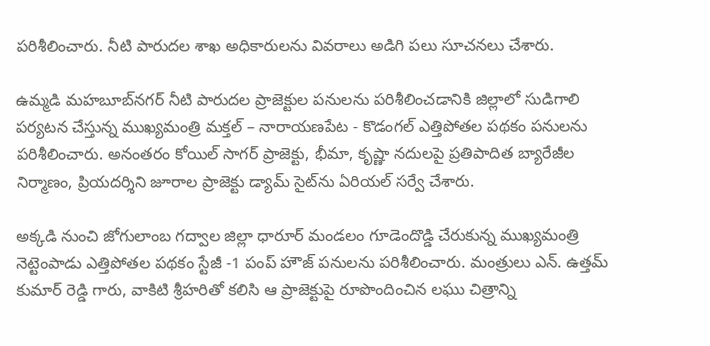పరిశీలించారు. నీటి పారుదల శాఖ అధికారులను వివరాలు అడిగి పలు సూచనలు చేశారు.

ఉమ్మడి మహబూబ్‌నగర్ నీటి పారుదల ప్రాజెక్టుల పనులను పరిశీలించడానికి జిల్లాలో సుడిగాలి పర్యటన చేస్తున్న ముఖ్యమంత్రి మక్తల్ – నారాయణపేట - కొడంగల్ ఎత్తిపోతల పథకం ప‌నులను పరిశీలించారు. అనంతరం కోయిల్ సాగర్ ప్రాజెక్టు, భీమా, కృష్ణా నదులపై ప్రతిపాదిత బ్యారేజీల నిర్మాణం, ప్రియదర్శిని జూరాల ప్రాజెక్టు డ్యామ్ సైట్‌ను ఏరియల్ సర్వే చేశారు.

అక్కడి నుంచి జోగులాంబ గద్వాల జిల్లా ధారూర్ మండలం గూడెందొడ్డి చేరుకున్న ముఖ్యమంత్రి నెట్టెంపాడు ఎత్తిపోతల పథకం స్టేజీ -1 పంప్ హౌజ్ పనులను పరిశీలించారు. మంత్రులు ఎన్. ఉత్తమ్ కుమార్ రెడ్డి గారు, వాకిటి శ్రీహరితో కలిసి ఆ ప్రాజెక్టుపై రూపొందించిన లఘు చిత్రాన్ని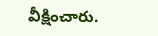వీక్షించారు.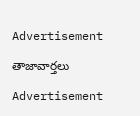Advertisement

తాజావార్తలు

Advertisement